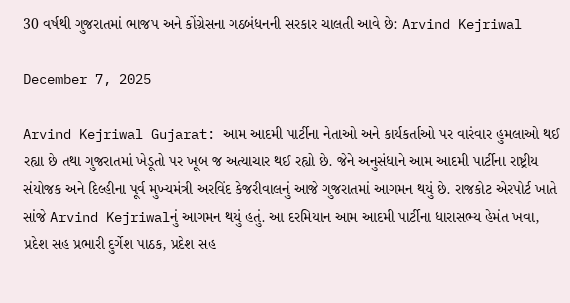30 વર્ષથી ગુજરાતમાં ભાજપ અને કોંગ્રેસના ગઠબંધનની સરકાર ચાલતી આવે છે: Arvind Kejriwal

December 7, 2025

Arvind Kejriwal Gujarat: આમ આદમી પાર્ટીના નેતાઓ અને કાર્યકર્તાઓ પર વારંવાર હુમલાઓ થઈ રહ્યા છે તથા ગુજરાતમાં ખેડૂતો પર ખૂબ જ અત્યાચાર થઈ રહ્યો છે. જેને અનુસંધાને આમ આદમી પાર્ટીના રાષ્ટ્રીય સંયોજક અને દિલ્હીના પૂર્વ મુખ્યમંત્રી અરવિંદ કેજરીવાલનું આજે ગુજરાતમાં આગમન થયું છે. રાજકોટ એરપોર્ટ ખાતે સાંજે Arvind Kejriwalનું આગમન થયું હતું. આ દરમિયાન આમ આદમી પાર્ટીના ધારાસભ્ય હેમંત ખવા, પ્રદેશ સહ પ્રભારી દુર્ગેશ પાઠક, પ્રદેશ સહ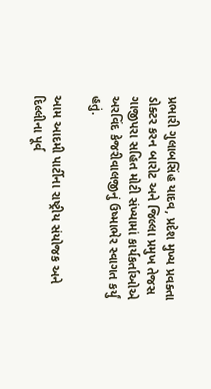પ્રભારી ગુલાબસિંહ યાદવ, પ્રદેશ મુખ્ય પ્રવક્તા ડોક્ટર કરન બારોટ અને જિલ્લા પ્રમુખ તેજસ ગાજીપરા સહિત મોટી સંખ્યામાં કાર્યકર્તાઓએ અરવિંદ કેજરીવાલજીનું ઉષ્માભેર સ્વાગત કર્યું હતું.

આમ આદમી પાર્ટીના રાષ્ટ્રીય સંયોજક અને દિલ્લીના પૂર્વ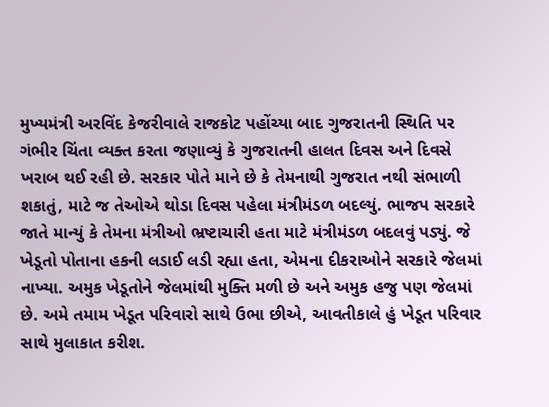મુખ્યમંત્રી અરવિંદ કેજરીવાલે રાજકોટ પહોંચ્યા બાદ ગુજરાતની સ્થિતિ પર ગંભીર ચિંતા વ્યક્ત કરતા જણાવ્યું કે ગુજરાતની હાલત દિવસ અને દિવસે ખરાબ થઈ રહી છે. સરકાર પોતે માને છે કે તેમનાથી ગુજરાત નથી સંભાળી શકાતું, માટે જ તેઓએ થોડા દિવસ પહેલા મંત્રીમંડળ બદલ્યું. ભાજપ સરકારે જાતે માન્યું કે તેમના મંત્રીઓ ભ્રષ્ટાચારી હતા માટે મંત્રીમંડળ બદલવું પડ્યું. જે ખેડૂતો પોતાના હકની લડાઈ લડી રહ્યા હતા, એમના દીકરાઓને સરકારે જેલમાં નાખ્યા. અમુક ખેડૂતોને જેલમાંથી મુક્તિ મળી છે અને અમુક હજુ પણ જેલમાં છે. અમે તમામ ખેડૂત પરિવારો સાથે ઉભા છીએ, આવતીકાલે હું ખેડૂત પરિવાર સાથે મુલાકાત કરીશ.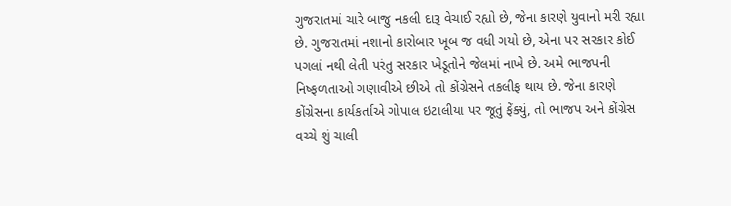ગુજરાતમાં ચારે બાજુ નકલી દારૂ વેચાઈ રહ્યો છે, જેના કારણે યુવાનો મરી રહ્યા છે. ગુજરાતમાં નશાનો કારોબાર ખૂબ જ વધી ગયો છે, એના પર સરકાર કોઈ પગલાં નથી લેતી પરંતુ સરકાર ખેડૂતોને જેલમાં નાખે છે. અમે ભાજપની નિષ્ફળતાઓ ગણાવીએ છીએ તો કોંગ્રેસને તકલીફ થાય છે. જેના કારણે કોંગ્રેસના કાર્યકર્તાએ ગોપાલ ઇટાલીયા પર જૂતું ફેંક્યું, તો ભાજપ અને કોંગ્રેસ વચ્ચે શું ચાલી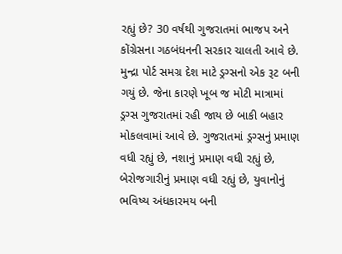રહ્યું છે? 30 વર્ષથી ગુજરાતમાં ભાજપ અને કોંગ્રેસના ગઠબંધનની સરકાર ચાલતી આવે છે. મુન્દ્રા પોર્ટ સમગ્ર દેશ માટે ડ્રગ્સનો એક રૂટ બની ગયું છે. જેના કારણે ખૂબ જ મોટી માત્રામાં ડ્રગ્સ ગુજરાતમાં રહી જાય છે બાકી બહાર મોકલવામાં આવે છે. ગુજરાતમાં ડ્રગ્સનું પ્રમાણ વધી રહ્યું છે, નશાનું પ્રમાણ વધી રહ્યું છે, બેરોજગારીનું પ્રમાણ વધી રહ્યું છે, યુવાનોનું ભવિષ્ય અંધકારમય બની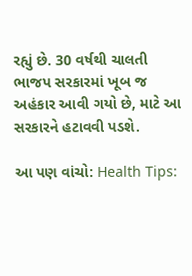રહ્યું છે. 30 વર્ષથી ચાલતી ભાજપ સરકારમાં ખૂબ જ અહંકાર આવી ગયો છે, માટે આ સરકારને હટાવવી પડશે.

આ પણ વાંચો: Health Tips: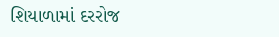શિયાળામાં દરરોજ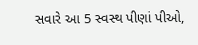સવારે આ 5 સ્વસ્થ પીણાં પીઓ,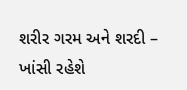શરીર ગરમ અને શરદી – ખાંસી રહેશે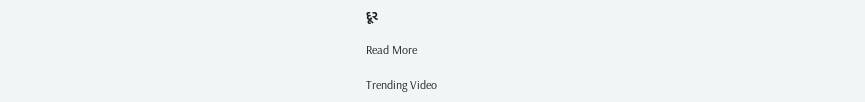દૂર

Read More

Trending Video